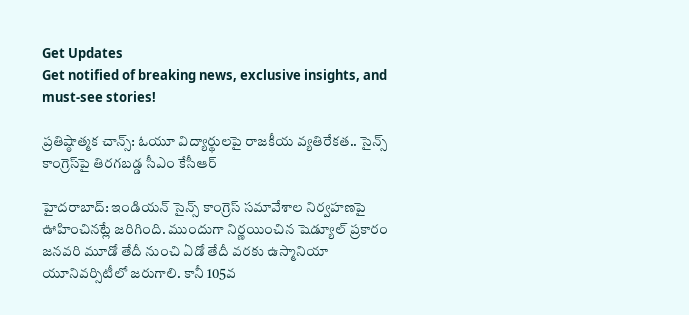Get Updates
Get notified of breaking news, exclusive insights, and must-see stories!

ప్రతిష్ఠాత్మక చాన్స్: ఓయూ విద్యార్థులపై రాజకీయ వ్యతిరేకత.. సైన్స్ కాంగ్రెస్‌పై తిరగబడ్డ సీఎం కేసీఆర్

హైదరాబాద్‌: ఇండియన్‌ సైన్స్‌ కాంగ్రెస్‌ సమావేశాల నిర్వహణపై ఊహించినట్లే జరిగింది. ముందుగా నిర్ణయించిన షెడ్యూల్ ప్రకారం జనవరి మూడో తేదీ నుంచి ఏడో తేదీ వరకు ఉస్మానియా యూనివర్సిటీలో జరుగాలి. కానీ 105వ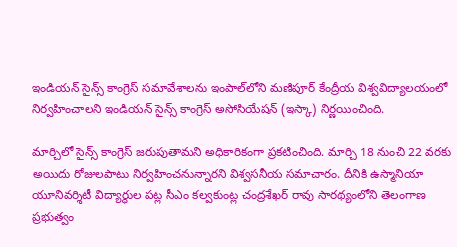ఇండియన్‌ సైన్స్‌ కాంగ్రెస్‌ సమావేశాలను ఇంపాల్‌లోని మణిపూర్‌ కేంద్రీయ విశ్వవిద్యాలయంలో నిర్వహించాలని ఇండియన్‌ సైన్స్‌ కాంగ్రెస్‌ అసోసియేషన్‌ (ఇస్కా) నిర్ణయించింది.

మార్చిలో సైన్స్ కాంగ్రెస్ జరుపుతామని అధికారికంగా ప్రకటించింది. మార్చి 18 నుంచి 22 వరకు అయిదు రోజులపాటు నిర్వహించనున్నారని విశ్వసనీయ సమాచారం. దీనికి ఉస్మానియా యూనివర్శిటీ విద్యార్థుల పట్ల సీఎం కల్వకుంట్ల చంద్రశేఖర్ రావు సారథ్యంలోని తెలంగాణ ప్రభుత్వం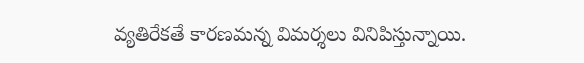వ్యతిరేకతే కారణమన్న విమర్శలు వినిపిస్తున్నాయి.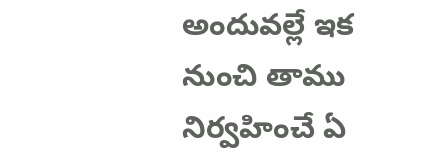అందువల్లే ఇక నుంచి తాము నిర్వహించే ఏ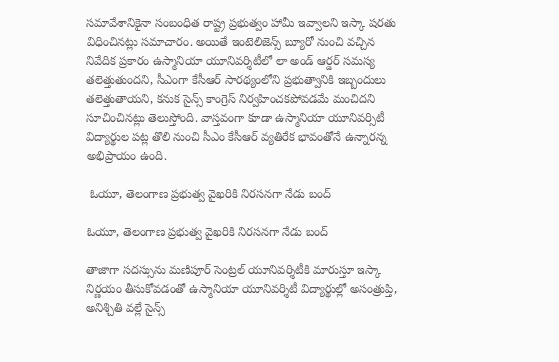సమావేశానికైనా సంబంధిత రాష్ట్ర ప్రభుత్వం హామీ ఇవ్వాలని ఇస్కా షరతు విధించినట్లు సమాచారం. అయితే ఇంటెలిజెన్స్ బ్యూరో నుంచి వచ్చిన నివేదిక ప్రకారం ఉస్మానియా యూనివర్శిటీలో లా అండ్ ఆర్డర్ సమస్య తలెత్తుతుందని, సీఎంగా కేసీఆర్ సారథ్యంలోని ప్రభుత్వానికి ఇబ్బందులు తలెత్తుతాయని, కనుక సైన్స్ కాంగ్రెస్ నిర్వహించకపోవడమే మంచిదని సూచించినట్లు తెలుస్తోంది. వాస్తవంగా కూడా ఉస్మానియా యూనివర్సిటీ విద్యార్థుల పట్ల తొలి నుంచి సీఎం కేసీఆర్ వ్యతిరేక భావంతోనే ఉన్నారన్న అభిప్రాయం ఉంది.

 ఓయూ, తెలంగాణ ప్రభుత్వ వైఖరికి నిరసనగా నేడు బంద్

ఓయూ, తెలంగాణ ప్రభుత్వ వైఖరికి నిరసనగా నేడు బంద్

తాజాగా సదస్సును మణిపూర్ సెంట్రల్ యూనివర్శిటీకి మారుస్తూ ఇస్కా నిర్ణయం తీసుకోవడంతో ఉస్మానియా యూనివర్శిటీ విద్యార్థుల్లో అసంత్రుప్తి, అనిశ్చితి వల్లే సైన్స్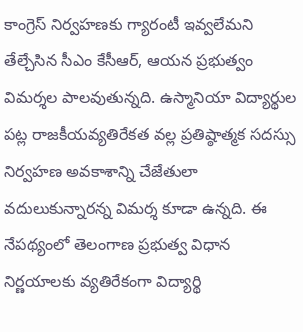కాంగ్రెస్ నిర్వహణకు గ్యారంటీ ఇవ్వలేమని తేల్చేసిన సీఎం కేసీఆర్, ఆయన ప్రభుత్వం విమర్శల పాలవుతున్నది. ఉస్మానియా విద్యార్థుల పట్ల రాజకీయవ్యతిరేకత వల్ల ప్రతిష్ఠాత్మక సదస్సు నిర్వహణ అవకాశాన్ని చేజేతులా వదులుకున్నారన్న విమర్శ కూడా ఉన్నది. ఈ నేపథ్యంలో తెలంగాణ ప్రభుత్వ విధాన నిర్ణయాలకు వ్యతిరేకంగా విద్యార్థి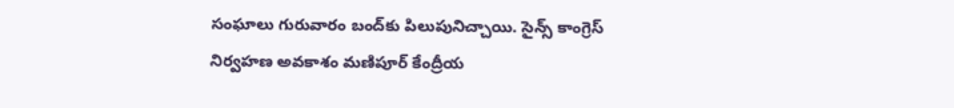సంఘాలు గురువారం బంద్‌కు పిలుపునిచ్చాయి. సైన్స్ కాంగ్రెస్ నిర్వహణ అవకాశం మణిపూర్ కేంద్రీయ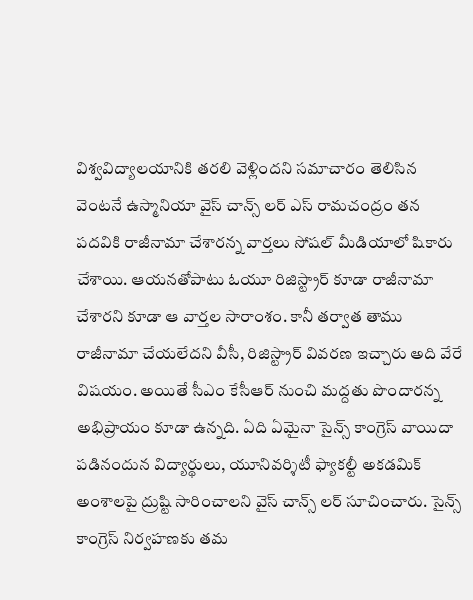విశ్వవిద్యాలయానికి తరలి వెళ్లిందని సమాచారం తెలిసిన వెంటనే ఉస్మానియా వైస్ చాన్స్ లర్ ఎస్ రామచంద్రం తన పదవికి రాజీనామా చేశారన్న వార్తలు సోషల్ మీడియాలో షికారు చేశాయి. ఆయనతోపాటు ఓయూ రిజిస్ట్రార్ కూడా రాజీనామా చేశారని కూడా ఆ వార్తల సారాంశం. కానీ తర్వాత తాము రాజీనామా చేయలేదని వీసీ, రిజిస్ట్రార్ వివరణ ఇచ్చారు అది వేరే విషయం. అయితే సీఎం కేసీఆర్ నుంచి మద్దతు పొందారన్న అభిప్రాయం కూడా ఉన్నది. ఏది ఏమైనా సైన్స్ కాంగ్రెస్ వాయిదా పడినందున విద్యార్థులు, యూనివర్శిటీ ఫ్యాకల్టీ అకడమిక్ అంశాలపై ద్రుష్టి సారించాలని వైస్ చాన్స్ లర్ సూచించారు. సైన్స్ కాంగ్రెస్ నిర్వహణకు తమ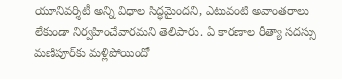యూనివర్శిటీ అన్ని విధాల సిద్ధమైందని, ఎటువంటి అవాంతరాలు లేకుండా నిర్వహించేవారమని తెలిపారు. ఏ కారణాల రీత్యా సదస్సు మణిపూర్‌కు మళ్లిపోయిందో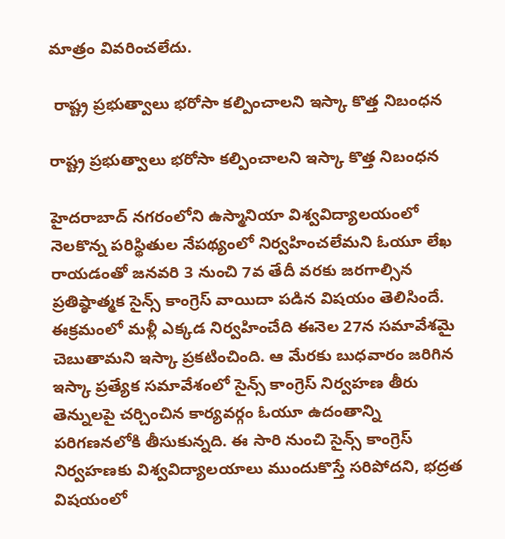మాత్రం వివరించలేదు.

 రాష్ట్ర ప్రభుత్వాలు భరోసా కల్పించాలని ఇస్కా కొత్త నిబంధన

రాష్ట్ర ప్రభుత్వాలు భరోసా కల్పించాలని ఇస్కా కొత్త నిబంధన

హైదరాబాద్ నగరంలోని ఉస్మానియా విశ్వవిద్యాలయంలో నెలకొన్న పరిస్థితుల నేపథ్యంలో నిర్వహించలేమని ఓయూ లేఖ రాయడంతో జనవరి 3 నుంచి 7వ తేదీ వరకు జరగాల్సిన ప్రతిష్ఠాత్మక సైన్స్‌ కాంగ్రెస్‌ వాయిదా పడిన విషయం తెలిసిందే. ఈక్రమంలో మళ్లీ ఎక్కడ నిర్వహించేది ఈనెల 27న సమావేశమై చెబుతామని ఇస్కా ప్రకటించింది. ఆ మేరకు బుధవారం జరిగిన ఇస్కా ప్రత్యేక సమావేశంలో సైన్స్ కాంగ్రెస్ నిర్వహణ తీరు తెన్నులపై చర్చించిన కార్యవర్గం ఓయూ ఉదంతాన్ని పరిగణనలోకి తీసుకున్నది. ఈ సారి నుంచి సైన్స్‌ కాంగ్రెస్‌ నిర్వహణకు విశ్వవిద్యాలయాలు ముందుకొస్తే సరిపోదని, భద్రత విషయంలో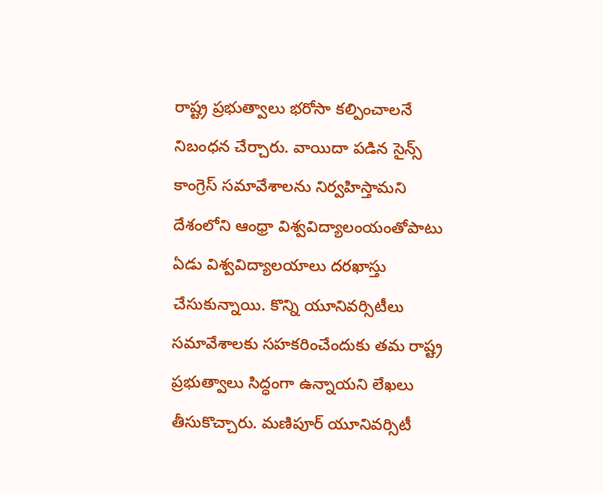రాష్ట్ర ప్రభుత్వాలు భరోసా కల్పించాలనే నిబంధన చేర్చారు. వాయిదా పడిన సైన్స్‌ కాంగ్రెస్‌ సమావేశాలను నిర్వహిస్తామని దేశంలోని ఆంధ్రా విశ్వవిద్యాలంయంతోపాటు ఏడు విశ్వవిద్యాలయాలు దరఖాస్తు చేసుకున్నాయి. కొన్ని యూనివర్సిటీలు సమావేశాలకు సహకరించేందుకు తమ రాష్ట్ర ప్రభుత్వాలు సిద్ధంగా ఉన్నాయని లేఖలు తీసుకొచ్చారు. మణిపూర్‌ యూనివర్సిటీ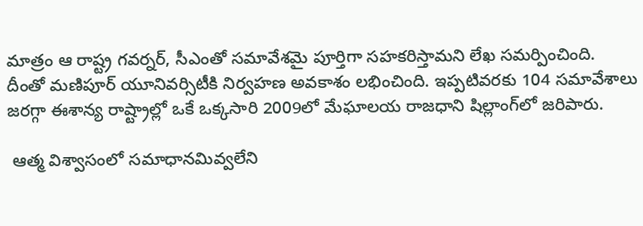మాత్రం ఆ రాష్ట్ర గవర్నర్‌, సీఎంతో సమావేశమై పూర్తిగా సహకరిస్తామని లేఖ సమర్పించింది. దీంతో మణిపూర్‌ యూనివర్సిటీకి నిర్వహణ అవకాశం లభించింది. ఇప్పటివరకు 104 సమావేశాలు జరగ్గా ఈశాన్య రాష్ట్రాల్లో ఒకే ఒక్కసారి 2009లో మేఘాలయ రాజధాని షిల్లాంగ్‌లో జరిపారు.

 ఆత్మ విశ్వాసంలో సమాధానమివ్వలేని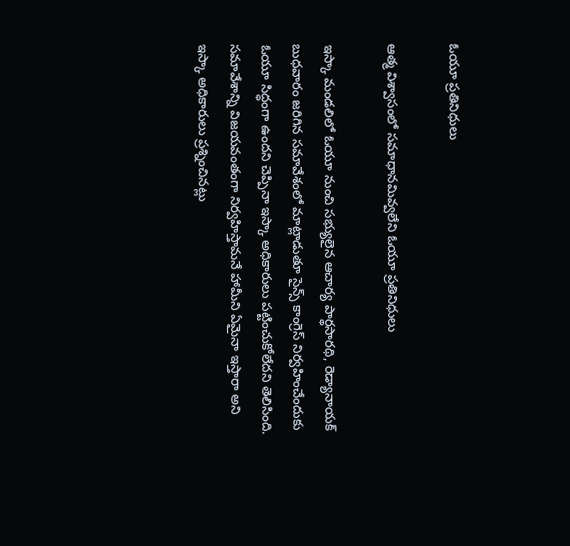ఓయూ ప్రతినిధులు

ఆత్మ విశ్వాసంలో సమాధానమివ్వలేని ఓయూ ప్రతినిధులు

ఇస్కా మండలిలో ఓయూ నుంచి సభ్యులైన ఆచార్య పార్థసారథి, రెడ్యానాయక్‌ బుధవారం జరిగిన సమావేశంలో మాట్లాడుతూ సైన్స్‌ కాంగ్రెస్‌ నిర్వహించేందుకు ఓయూ సిద్ధంగా ఉందని చెప్పినా ఇస్కా అధికారులు పట్టించుకోలేదని తెలిసింది. సమావేశాన్ని విజయవంతంగా నిర్వహిస్తామనే హామీని ఏమైనా ఇస్తారా అని ఇస్కా అధికారులు ప్రశ్నించినట్లు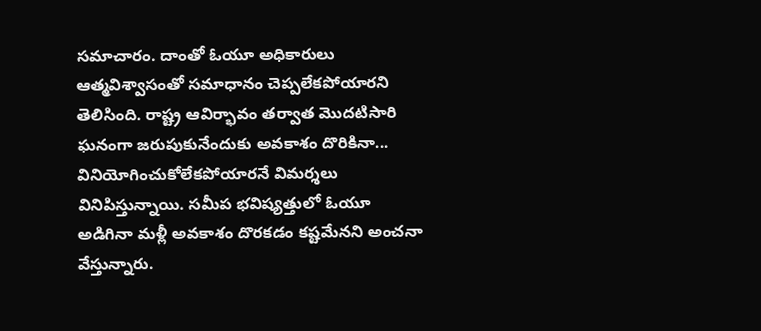సమాచారం. దాంతో ఓయూ అధికారులు ఆత్మవిశ్వాసంతో సమాధానం చెప్పలేకపోయారని తెలిసింది. రాష్ట్ర ఆవిర్భావం తర్వాత మొదటిసారి ఘనంగా జరుపుకునేందుకు అవకాశం దొరికినా... వినియోగించుకోలేకపోయారనే విమర్శలు వినిపిస్తున్నాయి. సమీప భవిష్యత్తులో ఓయూ అడిగినా మళ్లీ అవకాశం దొరకడం కష్టమేనని అంచనా వేస్తున్నారు.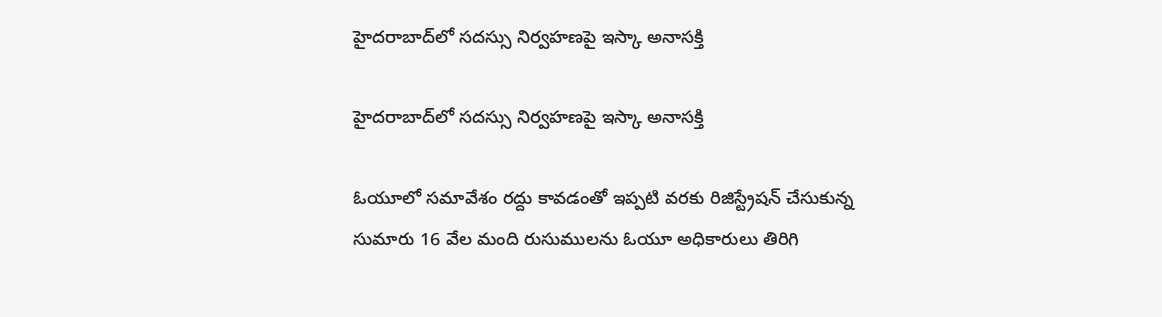హైదరాబాద్‌లో సదస్సు నిర్వహణపై ఇస్కా అనాసక్తి

హైదరాబాద్‌లో సదస్సు నిర్వహణపై ఇస్కా అనాసక్తి

ఓయూలో సమావేశం రద్దు కావడంతో ఇప్పటి వరకు రిజిస్ట్రేషన్‌ చేసుకున్న సుమారు 16 వేల మంది రుసుములను ఓయూ అధికారులు తిరిగి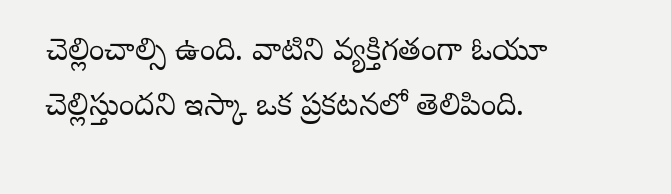చెల్లించాల్సి ఉంది. వాటిని వ్యక్తిగతంగా ఓయూ చెల్లిస్తుందని ఇస్కా ఒక ప్రకటనలో తెలిపింది.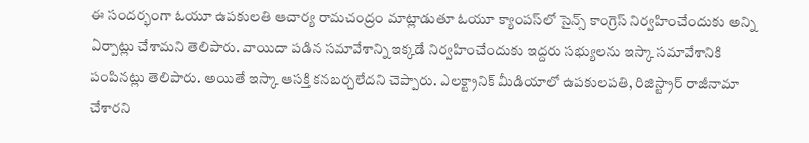ఈ సందర్భంగా ఓయూ ఉపకులతి ఆచార్య రామచంద్రం మాట్లాడుతూ ఓయూ క్యాంపస్‌లో సైన్స్‌ కాంగ్రెస్‌ నిర్వహించేందుకు అన్ని ఏర్పాట్లు చేశామని తెలిపారు. వాయిదా పడిన సమావేశాన్ని ఇక్కడే నిర్వహించేందుకు ఇద్దరు సభ్యులను ఇస్కా సమావేశానికి పంపినట్లు తెలిపారు. అయితే ఇస్కా ఆసక్తి కనబర్చలేదని చెప్పారు. ఎలక్ట్రానిక్‌ మీడియాలో ఉపకులపతి, రిజిస్ట్రార్‌ రాజీనామా చేశారని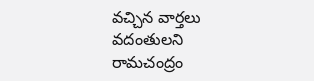వచ్చిన వార్తలు వదంతులని రామచంద్రం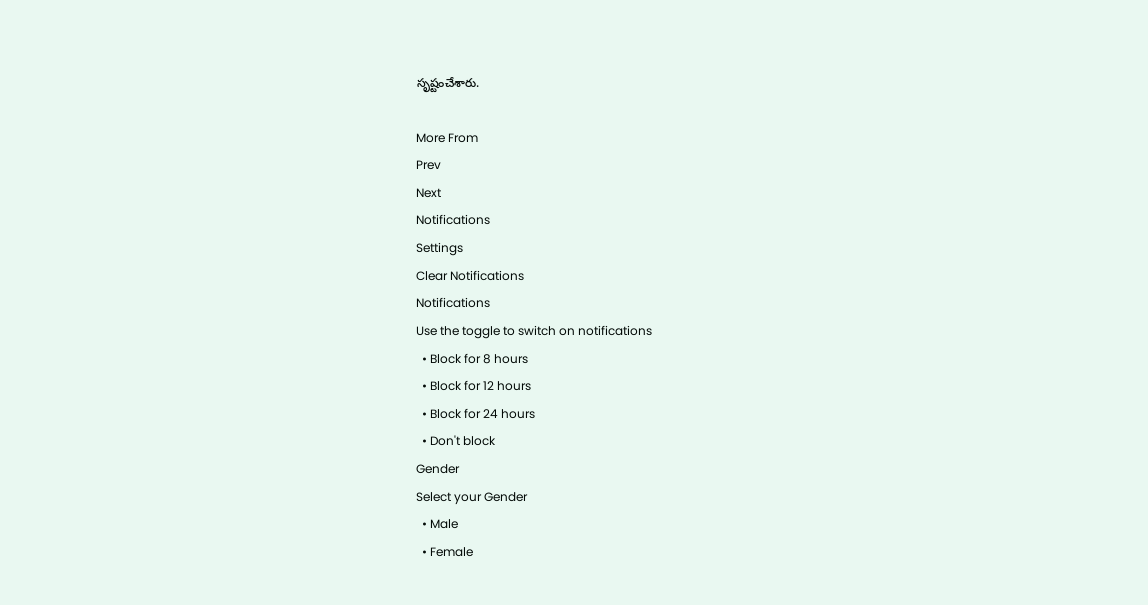సృష్టంచేశారు.

More From
Prev
Next
Notifications
Settings
Clear Notifications
Notifications
Use the toggle to switch on notifications
  • Block for 8 hours
  • Block for 12 hours
  • Block for 24 hours
  • Don't block
Gender
Select your Gender
  • Male
  • Female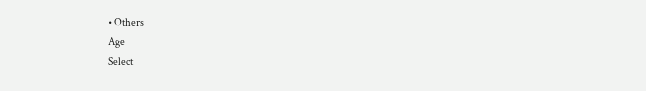• Others
Age
Select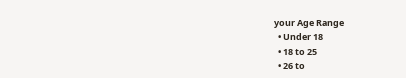your Age Range
  • Under 18
  • 18 to 25
  • 26 to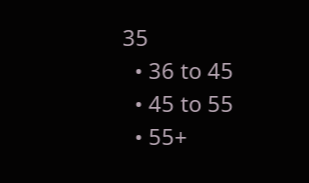35
  • 36 to 45
  • 45 to 55
  • 55+